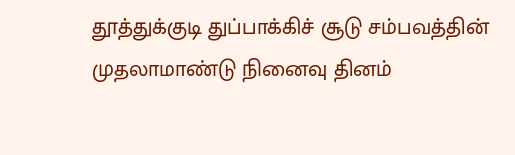தூத்துக்குடி துப்பாக்கிச் சூடு சம்பவத்தின் முதலாமாண்டு நினைவு தினம்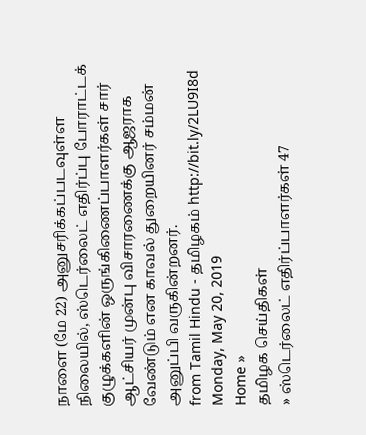நாளை (மே 22) அனுசரிக்கப்படவுள்ள நிலையில், ஸ்டெர்லைட் எதிர்ப்பு போராட்டக் குழுக்களின் ஒருங்கிணைப்பாளர்கள் சார் ஆட்சியர் முன்பு விசாரணைக்கு ஆஜராக வேண்டும் என காவல் துறையினர் சம்மன் அனுப்பி வருகின்றனர்.
from Tamil Hindu - தமிழகம் http://bit.ly/2LU9I8d
Monday, May 20, 2019
Home »
தமிழக செய்திகள்
» ஸ்டெர்லைட் எதிர்ப்பாளர்கள் 47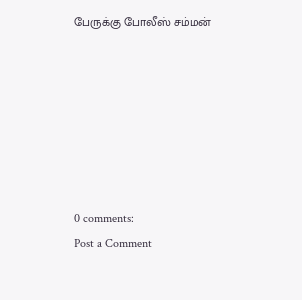பேருக்கு போலீஸ் சம்மன்







0 comments:
Post a Comment